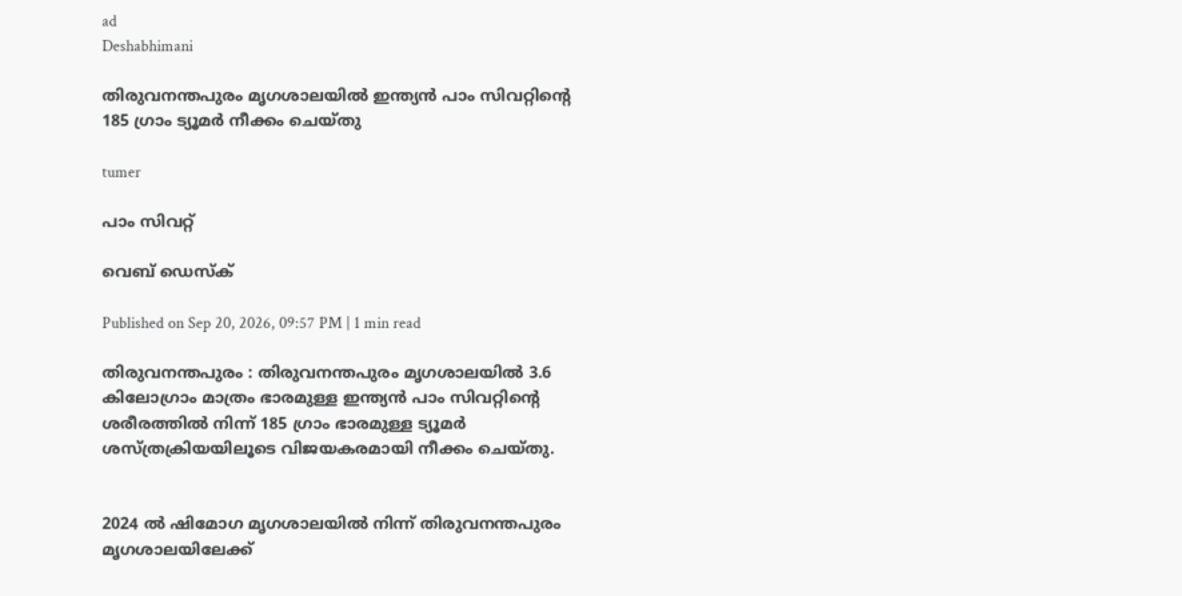ad
Deshabhimani

തിരുവനന്തപുരം മൃഗശാലയിൽ ഇന്ത്യൻ പാം സിവറ്റിന്റെ 185 ഗ്രാം ട്യൂമർ നീക്കം ചെയ്തു

tumer

പാം സിവറ്റ്

വെബ് ഡെസ്ക്

Published on Sep 20, 2026, 09:57 PM | 1 min read

തിരുവനന്തപുരം : തിരുവനന്തപുരം മൃഗശാലയിൽ 3.6 കിലോഗ്രാം മാത്രം ഭാരമുള്ള ഇന്ത്യൻ പാം സിവറ്റിന്റെ ശരീരത്തിൽ നിന്ന് 185 ഗ്രാം ഭാരമുള്ള ട്യൂമർ ശസ്ത്രക്രിയയിലൂടെ വിജയകരമായി നീക്കം ചെയ്തു.


2024 ൽ ഷിമോഗ മൃഗശാലയിൽ നിന്ന് തിരുവനന്തപുരം മൃഗശാലയിലേക്ക്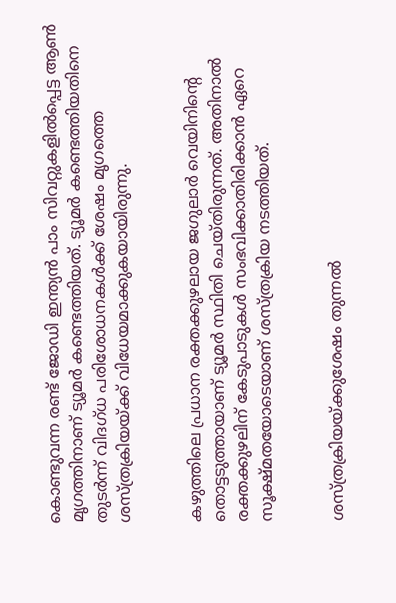കൊണ്ടുവന്ന രണ്ട് ജോഡി ഇന്ത്യൻ പാം സിവറ്റുകളിൽപ്പെട്ട ആൺ മൃഗത്തിനാണ് ട്യൂമർ കണ്ടെത്തിയത്. ട്യൂമർ കണ്ടെത്തിയതിനെ തുടർന്ന് വിദഗ്ധ പരിശോധനകൾക്ക് ശേഷം മൃഗത്തെ ശസ്ത്രക്രിയയ്ക്ക് വിധേയമാക്കുകയായിരുന്നു.


കഴുത്തിലെ പ്രധാന രക്തക്കുഴലായ ജഗുലാർ വെയിനിന്റെ തൊട്ടടുത്തായാണ് ട്യൂമർ സ്ഥിതി ചെയ്തിരുന്നത്. അതിനാൽ രക്തക്കുഴലിന് കേടുപാടുകൾ സംഭവിക്കാതിരിക്കാൻ ഏറെ സൂക്ഷ്മതയോടെയാണ് ശസ്ത്രക്രിയ നടത്തിയത്.


ശസ്ത്രക്രിയയ്ക്കുശേഷം തുന്നൽ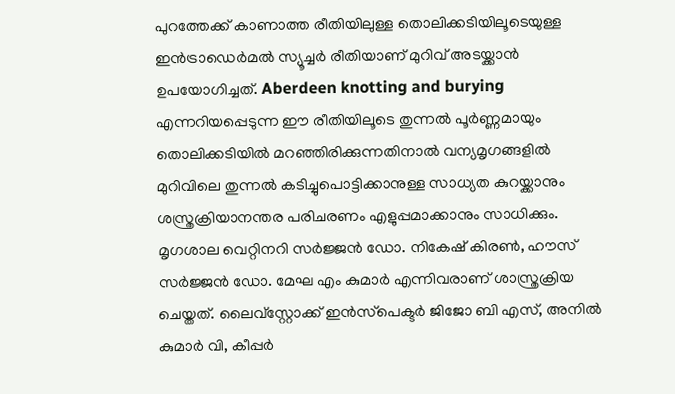പുറത്തേക്ക് കാണാത്ത രീതിയിലുള്ള തൊലിക്കടിയിലൂടെയുള്ള ഇൻട്രാഡെർമൽ സ്യൂച്ചർ രീതിയാണ് മുറിവ് അടയ്ക്കാൻ ഉപയോഗിച്ചത്. Aberdeen knotting and burying എന്നറിയപ്പെടുന്ന ഈ രീതിയിലൂടെ തുന്നൽ പൂർണ്ണമായും തൊലിക്കടിയിൽ മറഞ്ഞിരിക്കുന്നതിനാൽ വന്യമൃഗങ്ങളിൽ മുറിവിലെ തുന്നൽ കടിച്ചുപൊട്ടിക്കാനുള്ള സാധ്യത കുറയ്ക്കാനും ശസ്ത്രക്രിയാനന്തര പരിചരണം എളുപ്പമാക്കാനും സാധിക്കും. മൃഗശാല വെറ്റിനറി സർജ്ജൻ ഡോ. നികേഷ് കിരൺ, ഹൗസ് സർജ്ജൻ ഡോ. മേഘ എം കുമാർ എന്നിവരാണ് ശാസ്ത്രക്രിയ ചെയ്തത്. ലൈവ്സ്റ്റോക്ക് ഇൻസ്‌പെക്ടർ ജിജോ ബി എസ്, അനിൽ കുമാർ വി, കീപ്പർ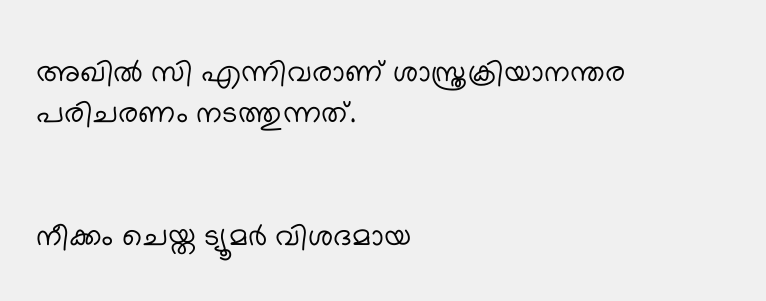അഖിൽ സി എന്നിവരാണ് ശാസ്ത്രക്രിയാനന്തര പരിചരണം നടത്തുന്നത്.


നീക്കം ചെയ്ത ട്യൂമർ വിശദമായ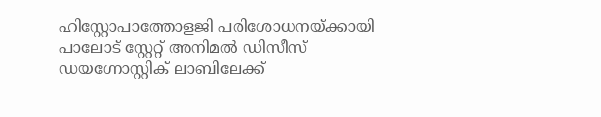ഹിസ്റ്റോപാത്തോളജി പരിശോധനയ്ക്കായി പാലോട് സ്റ്റേറ്റ് അനിമൽ ഡിസീസ് ഡയഗ്നോസ്റ്റിക് ലാബിലേക്ക്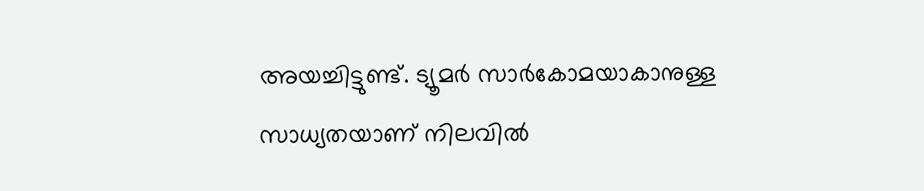അയച്ചിട്ടുണ്ട്. ട്യൂമർ സാർകോമയാകാനുള്ള സാധ്യതയാണ് നിലവിൽ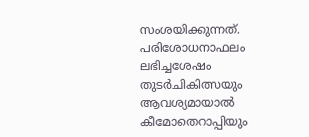സംശയിക്കുന്നത്. പരിശോധനാഫലം ലഭിച്ചശേഷം തുടർചികിത്സയും ആവശ്യമായാൽ കീമോതെറാപ്പിയും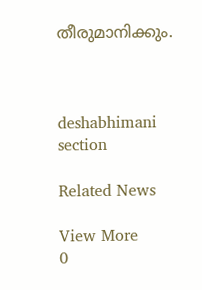തീരുമാനിക്കും.



deshabhimani section

Related News

View More
0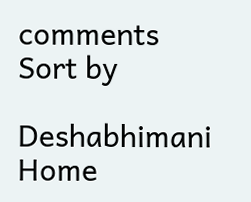comments
Sort by

Deshabhimani
Home